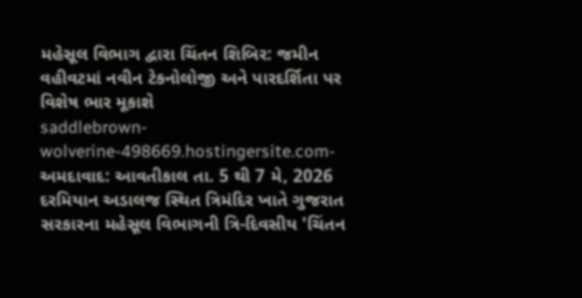મહેસૂલ વિભાગ દ્વારા ચિંતન શિબિર: જમીન વહીવટમાં નવીન ટેકનોલોજી અને પારદર્શિતા પર વિશેષ ભાર મૂકાશે
saddlebrown-wolverine-498669.hostingersite.com-અમદાવાદ: આવતીકાલ તા. 5 થી 7 મે, 2026 દરમિયાન અડાલજ સ્થિત ત્રિમંદિર ખાતે ગુજરાત સરકારના મહેસૂલ વિભાગની ત્રિ-દિવસીય 'ચિંતન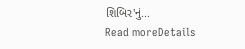શિબિર'નું...
Read moreDetails